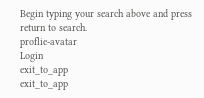Begin typing your search above and press return to search.
proflie-avatar
Login
exit_to_app
exit_to_app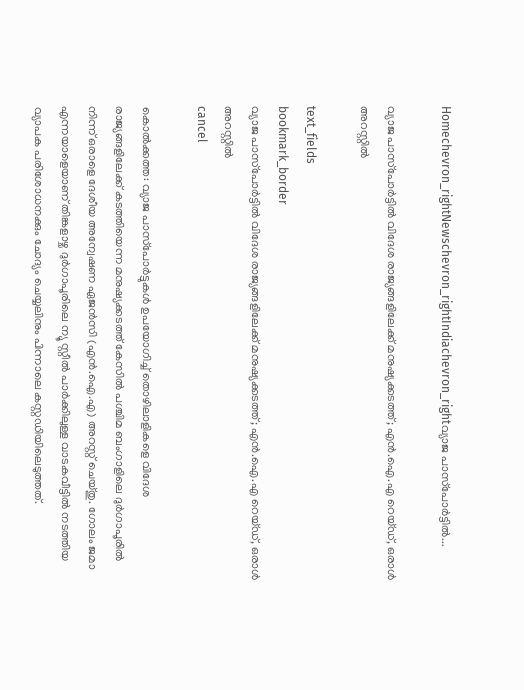Homechevron_rightNewschevron_rightIndiachevron_rightവ്യാജ പാസ്‌പോർട്ടിൽ...

വ്യാജ പാസ്‌പോർട്ടിൽ വിദേശ രാജ്യങ്ങളിലേക്ക് മനുഷ്യക്കടത്ത്; എൻ.ഐ.എ റെയ്ഡ്, ഒരാൾ അറസ്റ്റിൽ

text_fields
bookmark_border
വ്യാജ പാസ്‌പോർട്ടിൽ വിദേശ രാജ്യങ്ങളിലേക്ക് മനുഷ്യക്കടത്ത്; എൻ.ഐ.എ റെയ്ഡ്, ഒരാൾ അറസ്റ്റിൽ
cancel

കൊൽക്കത്ത: വ്യാജ പാസ്‌പോർട്ടുകൾ ഉപയോഗിച്ച് തൊഴിലാളികളെ വിദേശ രാജ്യങ്ങളിലേക്ക് കടത്തിയെന്ന മനുഷ്യക്കടത്ത് കേസിൽ പശ്ചിമ ബംഗാളിലെ ദുർഗാപൂരിൽ നിന്ന് ഒരാളെ ദേശീയ അന്വേഷണ ഏജൻസി (എൻ.ഐ.എ) അറസ്റ്റ് ചെയ്തു. ഗോലം ജമാ എന്നയാളെയാണ് തിങ്കളാഴ്ച ദുർഗാപൂരിലെ ന്യൂ സ്റ്റീൽ പാർക്കിലുള്ള വാടകവീട്ടിൽ നടത്തിയ വ്യാപക പരിശോധനക്കും ചോദ്യം ചെയ്യലിനും പിന്നാലെ കസ്റ്റഡിയിലെടുത്തത്.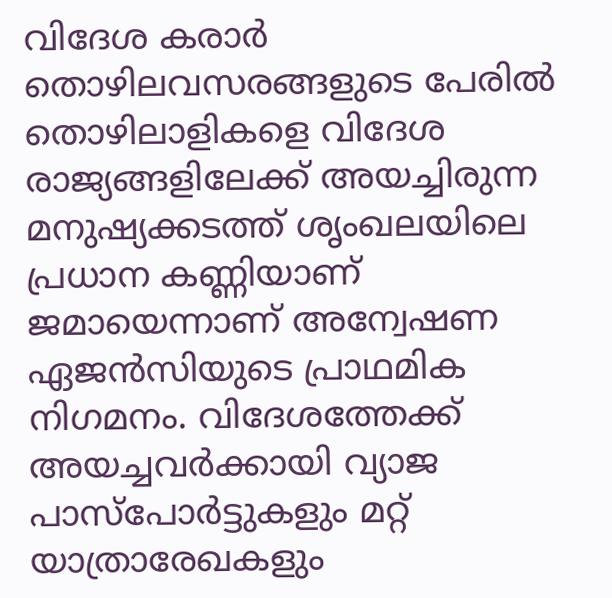വിദേശ കരാർ തൊഴിലവസരങ്ങളുടെ പേരിൽ തൊഴിലാളികളെ വിദേശ രാജ്യങ്ങളിലേക്ക് അയച്ചിരുന്ന മനുഷ്യക്കടത്ത് ശൃംഖലയിലെ പ്രധാന കണ്ണിയാണ് ജമായെന്നാണ് അന്വേഷണ ഏജൻസിയുടെ പ്രാഥമിക നിഗമനം. വിദേശത്തേക്ക് അയച്ചവർക്കായി വ്യാജ പാസ്‌പോർട്ടുകളും മറ്റ് യാത്രാരേഖകളും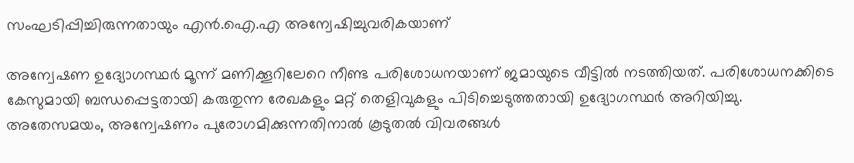സംഘടിപ്പിച്ചിരുന്നതായും എൻ.ഐ.എ അന്വേഷിച്ചുവരികയാണ്

അന്വേഷണ ഉദ്യോഗസ്ഥർ മൂന്ന് മണിക്കൂറിലേറെ നീണ്ട പരിശോധനയാണ് ജമായുടെ വീട്ടിൽ നടത്തിയത്. പരിശോധനക്കിടെ കേസുമായി ബന്ധപ്പെട്ടതായി കരുതുന്ന രേഖകളും മറ്റ് തെളിവുകളും പിടിച്ചെടുത്തതായി ഉദ്യോഗസ്ഥർ അറിയിച്ചു. അതേസമയം, അന്വേഷണം പുരോഗമിക്കുന്നതിനാൽ കൂടുതൽ വിവരങ്ങൾ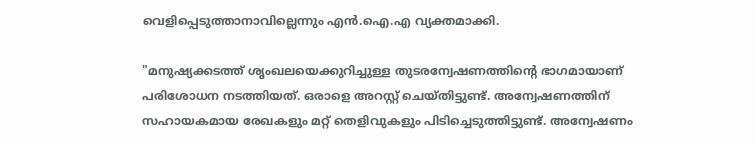വെളിപ്പെടുത്താനാവില്ലെന്നും എൻ.ഐ.എ വ്യക്തമാക്കി.

"മനുഷ്യക്കടത്ത് ശൃംഖലയെക്കുറിച്ചുള്ള തുടരന്വേഷണത്തിന്റെ ഭാഗമായാണ് പരിശോധന നടത്തിയത്. ഒരാളെ അറസ്റ്റ് ചെയ്തിട്ടുണ്ട്. അന്വേഷണത്തിന് സഹായകമായ രേഖകളും മറ്റ് തെളിവുകളും പിടിച്ചെടുത്തിട്ടുണ്ട്. അന്വേഷണം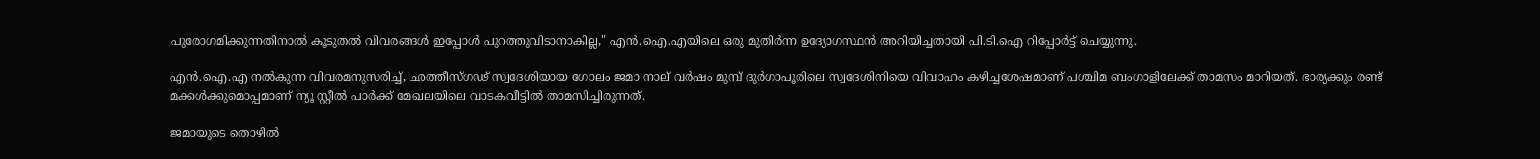പുരോഗമിക്കുന്നതിനാൽ കൂടുതൽ വിവരങ്ങൾ ഇപ്പോൾ പുറത്തുവിടാനാകില്ല," എൻ.ഐ.എയിലെ ഒരു മുതിർന്ന ഉദ്യോഗസ്ഥൻ അറിയിച്ചതായി പി.ടി.ഐ റിപ്പോർട്ട് ചെയ്യുന്നു.

എൻ.ഐ.എ നൽകുന്ന വിവരമനുസരിച്ച്, ഛത്തീസ്ഗഢ് സ്വദേശിയായ ഗോലം ജമാ നാല് വർഷം മുമ്പ് ദുർഗാപൂരിലെ സ്വദേശിനിയെ വിവാഹം കഴിച്ചശേഷമാണ് പശ്ചിമ ബംഗാളിലേക്ക് താമസം മാറിയത്. ഭാര്യക്കും രണ്ട് മക്കൾക്കുമൊപ്പമാണ് ന്യൂ സ്റ്റീൽ പാർക്ക് മേഖലയിലെ വാടകവീട്ടിൽ താമസിച്ചിരുന്നത്.

ജമായുടെ തൊഴിൽ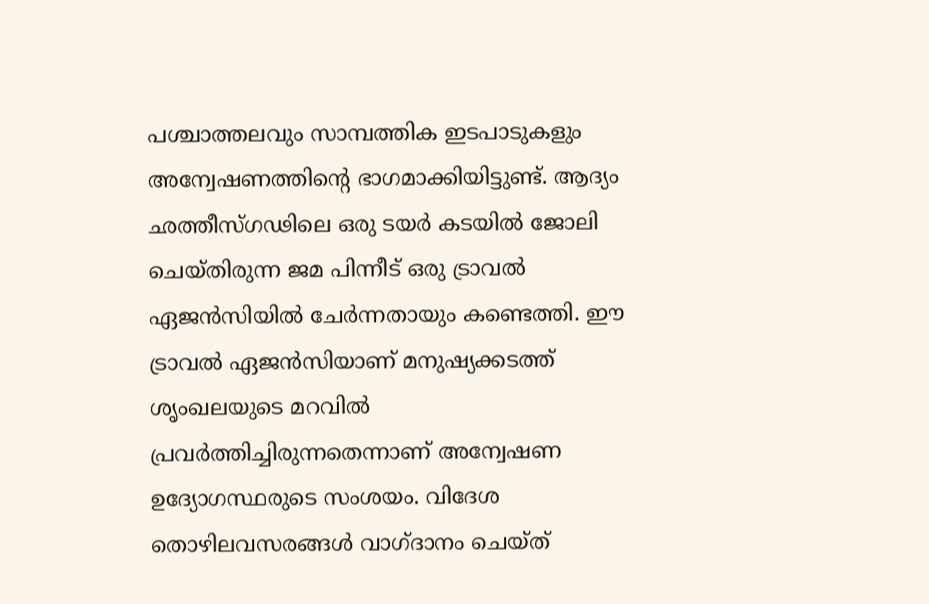പശ്ചാത്തലവും സാമ്പത്തിക ഇടപാടുകളും അന്വേഷണത്തിന്റെ ഭാഗമാക്കിയിട്ടുണ്ട്. ആദ്യം ഛത്തീസ്ഗഢിലെ ഒരു ടയർ കടയിൽ ജോലി ചെയ്തിരുന്ന ജമ പിന്നീട് ഒരു ട്രാവൽ ഏജൻസിയിൽ ചേർന്നതായും കണ്ടെത്തി. ഈ ട്രാവൽ ഏജൻസിയാണ് മനുഷ്യക്കടത്ത് ശൃംഖലയുടെ മറവിൽ പ്രവർത്തിച്ചിരുന്നതെന്നാണ് അന്വേഷണ ഉദ്യോഗസ്ഥരുടെ സംശയം. വിദേശ തൊഴിലവസരങ്ങൾ വാഗ്ദാനം ചെയ്ത്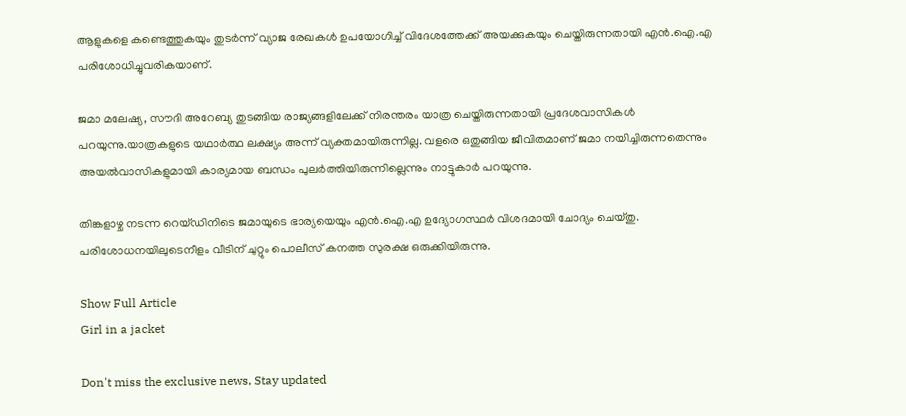ആളുകളെ കണ്ടെത്തുകയും തുടർന്ന് വ്യാജ രേഖകൾ ഉപയോഗിച്ച് വിദേശത്തേക്ക് അയക്കുകയും ചെയ്തിരുന്നതായി എൻ.ഐ.എ പരിശോധിച്ചുവരികയാണ്.

ജമാ മലേഷ്യ, സൗദി അറേബ്യ തുടങ്ങിയ രാജ്യങ്ങളിലേക്ക് നിരന്തരം യാത്ര ചെയ്തിരുന്നതായി പ്രദേശവാസികൾ പറയുന്നു.യാത്രകളുടെ യഥാർത്ഥ ലക്ഷ്യം അന്ന് വ്യക്തമായിരുന്നില്ല. വളരെ ഒതുങ്ങിയ ജീവിതമാണ് ജമാ നയിച്ചിരുന്നതെന്നും അയൽവാസികളുമായി കാര്യമായ ബന്ധം പുലർത്തിയിരുന്നില്ലെന്നും നാട്ടുകാർ പറയുന്നു.

തിങ്കളാഴ്ച നടന്ന റെയ്ഡിനിടെ ജമായുടെ ഭാര്യയെയും എൻ.ഐ.എ ഉദ്യോഗസ്ഥർ വിശദമായി ചോദ്യം ചെയ്തു. പരിശോധനയിലുടെനീളം വീടിന് ചുറ്റും പൊലീസ് കനത്ത സുരക്ഷ ഒരുക്കിയിരുന്നു.

Show Full Article
Girl in a jacket

Don't miss the exclusive news, Stay updated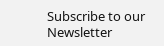Subscribe to our Newsletter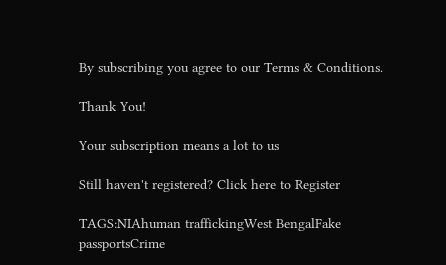By subscribing you agree to our Terms & Conditions.

Thank You!

Your subscription means a lot to us

Still haven't registered? Click here to Register

TAGS:NIAhuman traffickingWest BengalFake passportsCrime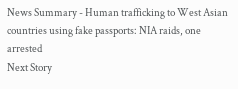News Summary - Human trafficking to West Asian countries using fake passports: NIA raids, one arrested
Next Story